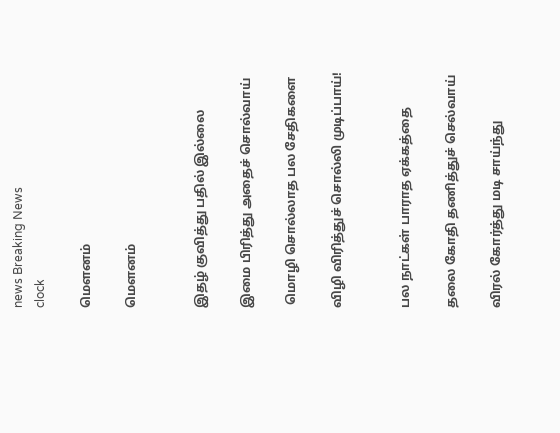news Breaking News
clock

மௌனம்

மௌனம்


இதழ் குவித்து பதில் இல்லை

இமை பிரித்து அதைச் சொல்வாய்

 மொழி சொல்லாத பல சேதிகளை

விழி விரித்துச் சொல்லி முடிப்பாய்!


பல நாட்கள் பாராத ஏக்கத்தை

தலை கோதி தணித்துச் செல்வாய்

விரல் கோர்த்து மடி சாய்ந்து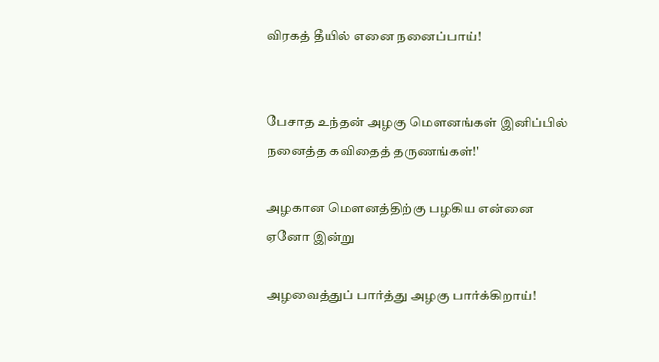விரகத் தீயில் எனை நனைப்பாய்!


பேசாத உந்தன் அழகு மௌனங்கள் இனிப்பில் நனைத்த கவிதைத் தருணங்கள்!'

அழகான மௌனத்திற்கு பழகிய என்னை ஏனோ இன்று

அழவைத்துப் பார்த்து அழகு பார்க்கிறாய்!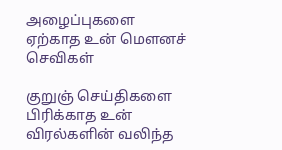அழைப்புகளை ஏற்காத உன் மௌனச் செவிகள்

குறுஞ் செய்திகளை பிரிக்காத உன் விரல்களின் வலிந்த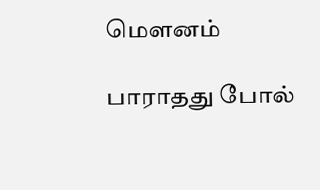மௌனம்

பாராதது போல்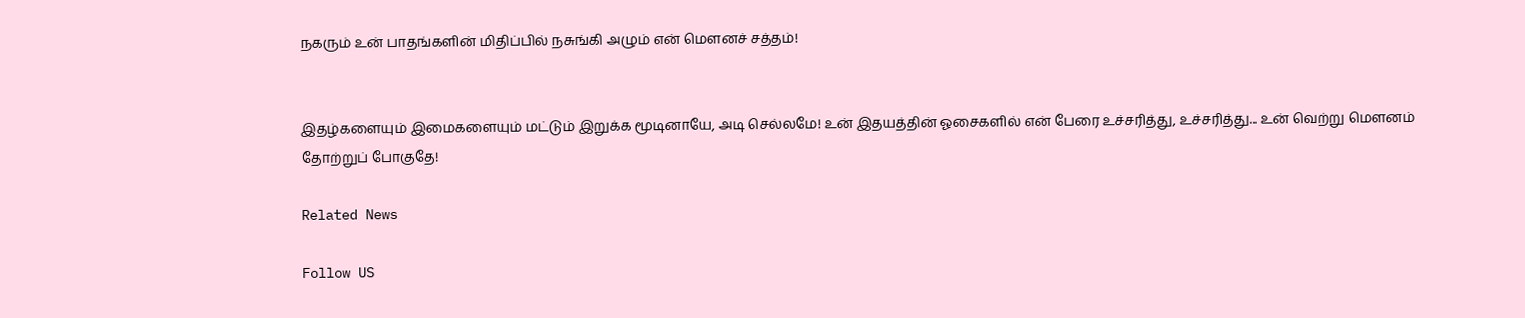நகரும் உன் பாதங்களின் மிதிப்பில் நசுங்கி அழும் என் மௌனச் சத்தம்!


இதழ்களையும் இமைகளையும் மட்டும் இறுக்க மூடினாயே, அடி செல்லமே! உன் இதயத்தின் ஓசைகளில் என் பேரை உச்சரித்து, உச்சரித்து... உன் வெற்று மௌனம் தோற்றுப் போகுதே!

Related News

Follow US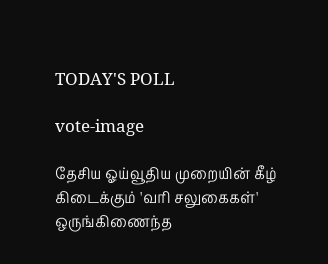TODAY'S POLL

vote-image

தேசிய ஓய்வூதிய முறையின் கீழ் கிடைக்கும் 'வரி சலுகைகள்' ஒருங்கிணைந்த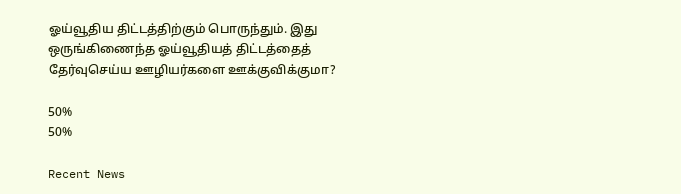ஓய்வூதிய திட்டத்திற்கும் பொருந்தும். இது ஒருங்கிணைந்த ஓய்வூதியத் திட்டத்தைத் தேர்வுசெய்ய ஊழியர்களை ஊக்குவிக்குமா?

50%
50%

Recent News